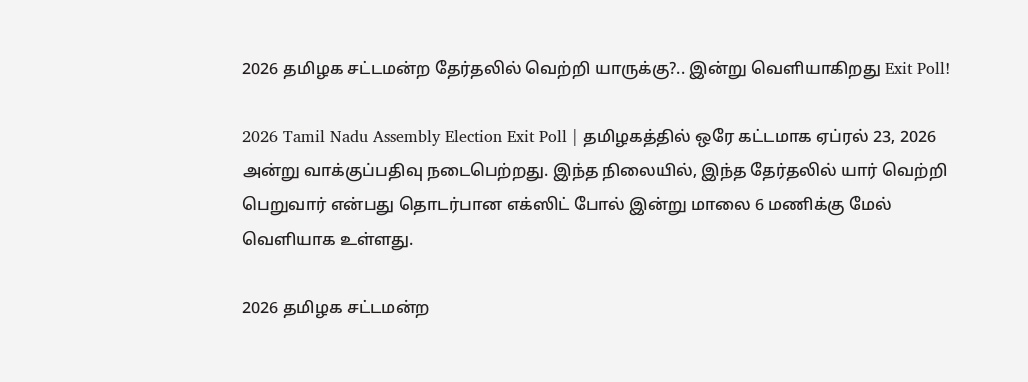2026 தமிழக சட்டமன்ற தேர்தலில் வெற்றி யாருக்கு?.. இன்று வெளியாகிறது Exit Poll!

2026 Tamil Nadu Assembly Election Exit Poll | தமிழகத்தில் ஒரே கட்டமாக ஏப்ரல் 23, 2026 அன்று வாக்குப்பதிவு நடைபெற்றது. இந்த நிலையில், இந்த தேர்தலில் யார் வெற்றி பெறுவார் என்பது தொடர்பான எக்ஸிட் போல் இன்று மாலை 6 மணிக்கு மேல் வெளியாக உள்ளது.

2026 தமிழக சட்டமன்ற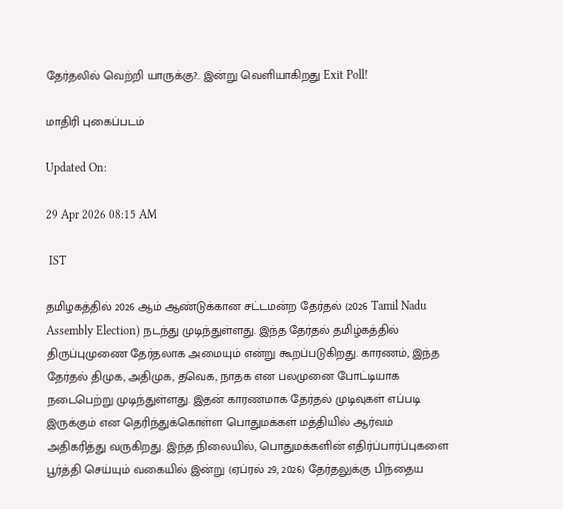தேர்தலில் வெற்றி யாருக்கு?.. இன்று வெளியாகிறது Exit Poll!

மாதிரி புகைப்படம்

Updated On:

29 Apr 2026 08:15 AM

 IST

தமிழகத்தில் 2026 ஆம் ஆண்டுக்கான சட்டமன்ற தேர்தல் (2026 Tamil Nadu Assembly Election) நடந்து முடிந்துள்ளது. இந்த தேர்தல் தமிழ்கத்தில் திருப்புமுணை தேர்தலாக அமையும் என்று கூறப்படுகிறது. காரணம், இந்த தேர்தல் திமுக, அதிமுக, தவெக, நாதக என பலமுனை போட்டியாக நடைபெற்று முடிந்துள்ளது. இதன் காரணமாக தேர்தல் முடிவுகள் எப்படி இருக்கும் என தெரிந்துக்கொள்ள பொதுமக்கள் மத்தியில் ஆர்வம் அதிகரித்து வருகிறது. இந்த நிலையில், பொதுமக்களின் எதிர்ப்பார்ப்புகளை பூர்த்தி செய்யும் வகையில் இன்று (ஏப்ரல் 29, 2026) தேர்தலுக்கு பிந்தைய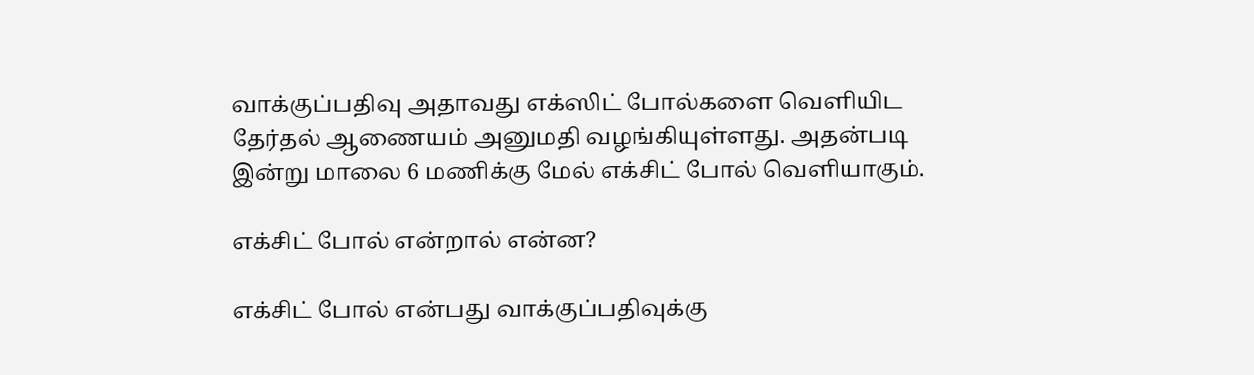வாக்குப்பதிவு அதாவது எக்ஸிட் போல்களை வெளியிட தேர்தல் ஆணையம் அனுமதி வழங்கியுள்ளது. அதன்படி இன்று மாலை 6 மணிக்கு மேல் எக்சிட் போல் வெளியாகும்.

எக்சிட் போல் என்றால் என்ன?

எக்சிட் போல் என்பது வாக்குப்பதிவுக்கு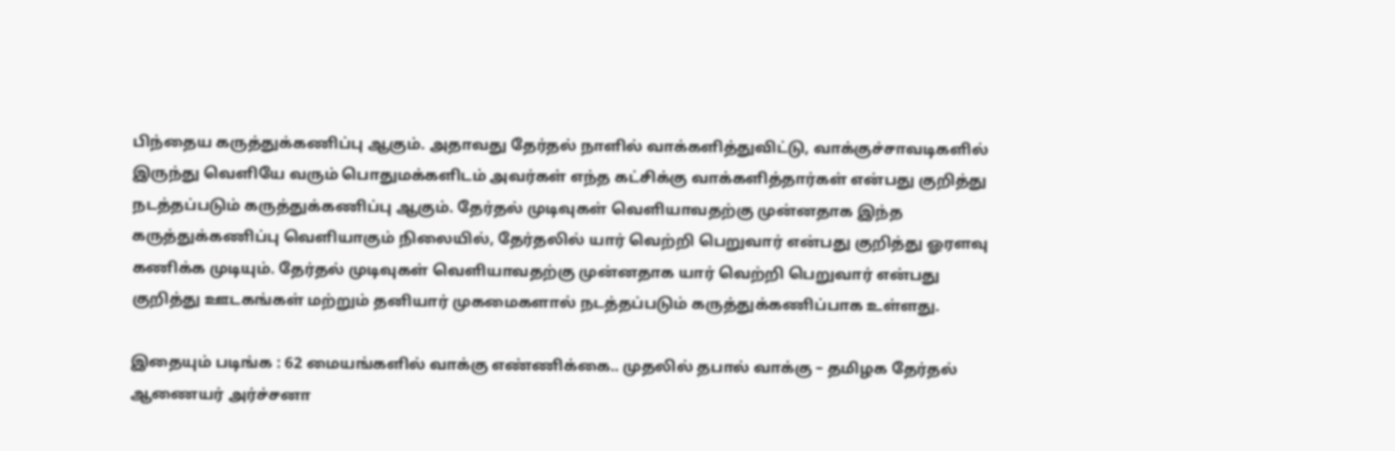பிந்தைய கருத்துக்கணிப்பு ஆகும். அதாவது தேர்தல் நாளில் வாக்களித்துவிட்டு, வாக்குச்சாவடிகளில் இருந்து வெளியே வரும் பொதுமக்களிடம் அவர்கள் எந்த கட்சிக்கு வாக்களித்தார்கள் என்பது குறித்து நடத்தப்படும் கருத்துக்கணிப்பு ஆகும். தேர்தல் முடிவுகள் வெளியாவதற்கு முன்னதாக இந்த கருத்துக்கணிப்பு வெளியாகும் நிலையில், தேர்தலில் யார் வெற்றி பெறுவார் என்பது குறித்து ஓரளவு கணிக்க முடியும். தேர்தல் முடிவுகள் வெளியாவதற்கு முன்னதாக யார் வெற்றி பெறுவார் என்பது குறித்து ஊடகங்கள் மற்றும் தனியார் முகமைகளால் நடத்தப்படும் கருத்துக்கணிப்பாக உள்ளது.

இதையும் படிங்க : 62 மையங்களில் வாக்கு எண்ணிக்கை.. முதலில் தபால் வாக்கு – தமிழக தேர்தல் ஆணையர் அர்ச்சனா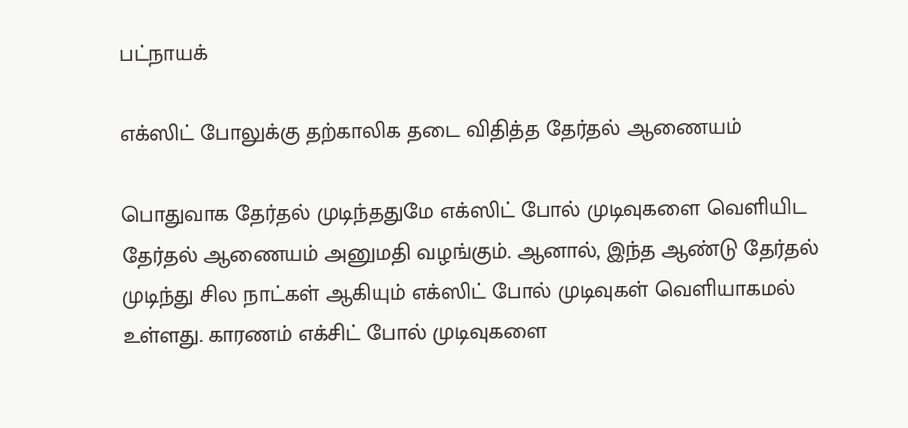பட்நாயக்

எக்ஸிட் போலுக்கு தற்காலிக தடை விதித்த தேர்தல் ஆணையம்

பொதுவாக தேர்தல் முடிந்ததுமே எக்ஸிட் போல் முடிவுகளை வெளியிட தேர்தல் ஆணையம் அனுமதி வழங்கும். ஆனால், இந்த ஆண்டு தேர்தல் முடிந்து சில நாட்கள் ஆகியும் எக்ஸிட் போல் முடிவுகள் வெளியாகமல் உள்ளது. காரணம் எக்சிட் போல் முடிவுகளை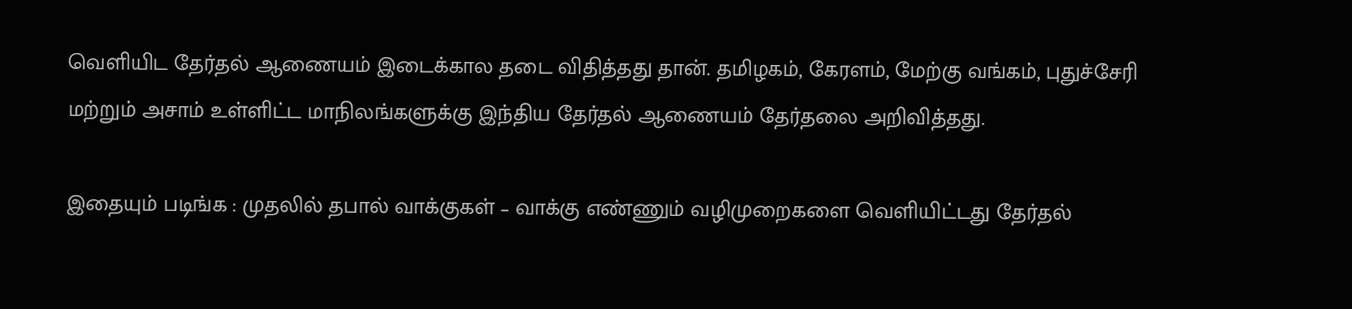வெளியிட தேர்தல் ஆணையம் இடைக்கால தடை விதித்தது தான். தமிழகம், கேரளம், மேற்கு வங்கம், புதுச்சேரி மற்றும் அசாம் உள்ளிட்ட மாநிலங்களுக்கு இந்திய தேர்தல் ஆணையம் தேர்தலை அறிவித்தது.

இதையும் படிங்க : முதலில் தபால் வாக்குகள் – வாக்கு எண்ணும் வழிமுறைகளை வெளியிட்டது தேர்தல்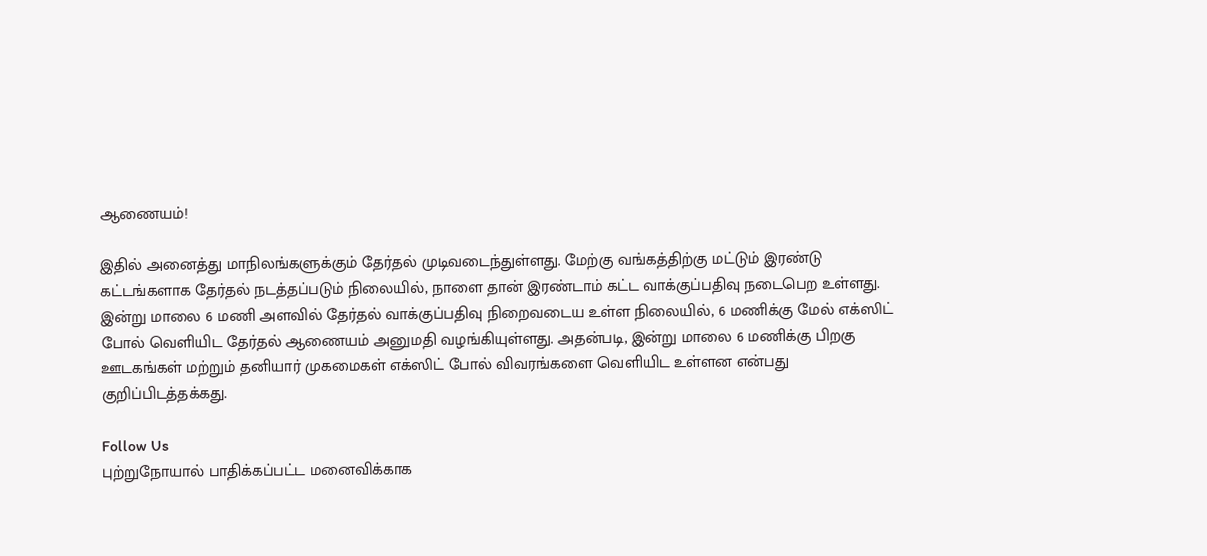ஆணையம்!

இதில் அனைத்து மாநிலங்களுக்கும் தேர்தல் முடிவடைந்துள்ளது. மேற்கு வங்கத்திற்கு மட்டும் இரண்டு கட்டங்களாக தேர்தல் நடத்தப்படும் நிலையில், நாளை தான் இரண்டாம் கட்ட வாக்குப்பதிவு நடைபெற உள்ளது. இன்று மாலை 6 மணி அளவில் தேர்தல் வாக்குப்பதிவு நிறைவடைய உள்ள நிலையில், 6 மணிக்கு மேல் எக்ஸிட் போல் வெளியிட தேர்தல் ஆணையம் அனுமதி வழங்கியுள்ளது. அதன்படி, இன்று மாலை 6 மணிக்கு பிறகு ஊடகங்கள் மற்றும் தனியார் முகமைகள் எக்ஸிட் போல் விவரங்களை வெளியிட உள்ளன என்பது குறிப்பிடத்தக்கது.

Follow Us
புற்றுநோயால் பாதிக்கப்பட்ட மனைவிக்காக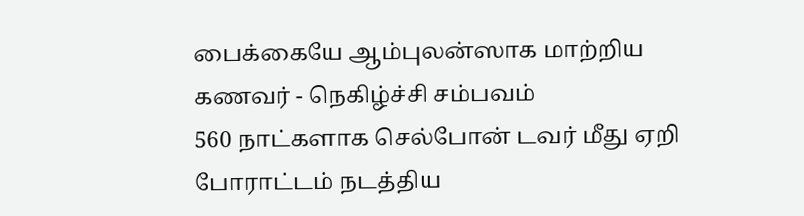பைக்கையே ஆம்புலன்ஸாக மாற்றிய கணவர் - நெகிழ்ச்சி சம்பவம்
560 நாட்களாக செல்போன் டவர் மீது ஏறி போராட்டம் நடத்திய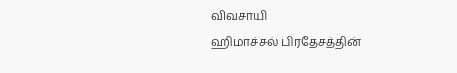விவசாயி
ஹிமாச்சல் பிரதேசத்தின்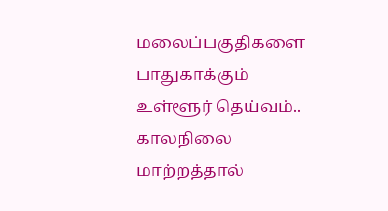மலைப்பகுதிகளை பாதுகாக்கும் உள்ளூர் தெய்வம்..
காலநிலை மாற்றத்தால்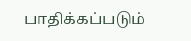பாதிக்கப்படும்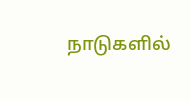நாடுகளில்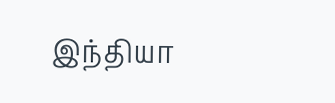இந்தியா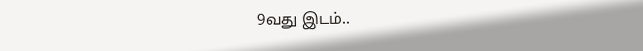9வது இடம்..